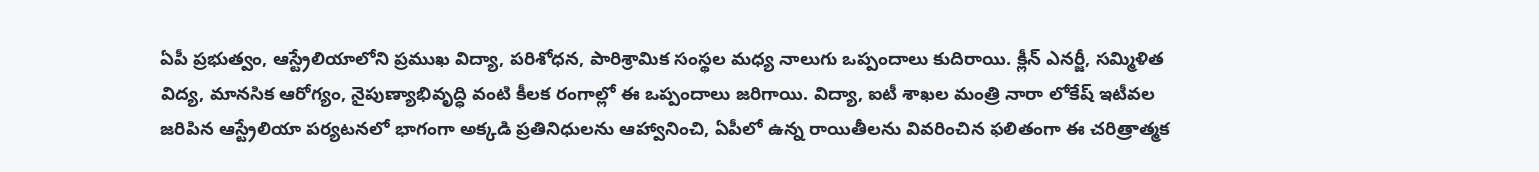ఏపీ ప్రభుత్వం, ఆస్ట్రేలియాలోని ప్రముఖ విద్యా, పరిశోధన, పారిశ్రామిక సంస్థల మధ్య నాలుగు ఒప్పందాలు కుదిరాయి. క్లీన్ ఎనర్జీ, సమ్మిళిత విద్య, మానసిక ఆరోగ్యం, నైపుణ్యాభివృద్ధి వంటి కీలక రంగాల్లో ఈ ఒప్పందాలు జరిగాయి. విద్యా, ఐటీ శాఖల మంత్రి నారా లోకేష్ ఇటీవల జరిపిన ఆస్ట్రేలియా పర్యటనలో భాగంగా అక్కడి ప్రతినిధులను ఆహ్వానించి, ఏపీలో ఉన్న రాయితీలను వివరించిన ఫలితంగా ఈ చరిత్రాత్మక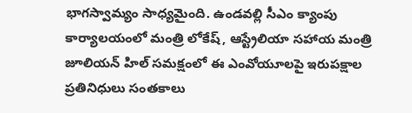భాగస్వామ్యం సాధ్యమైంది. ఉండవల్లి సీఎం క్యాంపు కార్యాలయంలో మంత్రి లోకేష్, ఆస్ట్రేలియా సహాయ మంత్రి జూలియన్ హిల్ సమక్షంలో ఈ ఎంవోయూలపై ఇరుపక్షాల ప్రతినిధులు సంతకాలు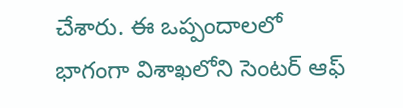చేశారు. ఈ ఒప్పందాలలో భాగంగా విశాఖలోని సెంటర్ ఆఫ్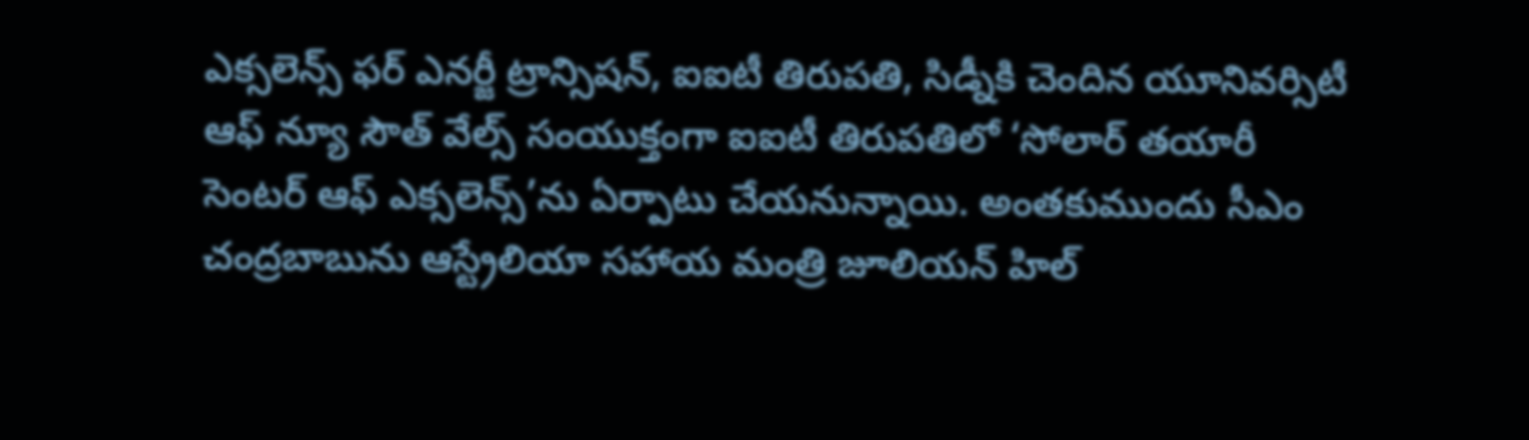ఎక్సలెన్స్ ఫర్ ఎనర్జీ ట్రాన్సిషన్, ఐఐటీ తిరుపతి, సిడ్నీకి చెందిన యూనివర్సిటీ ఆఫ్ న్యూ సౌత్ వేల్స్ సంయుక్తంగా ఐఐటీ తిరుపతిలో ‘సోలార్ తయారీ సెంటర్ ఆఫ్ ఎక్సలెన్స్’ను ఏర్పాటు చేయనున్నాయి. అంతకుముందు సీఎం చంద్రబాబును ఆస్ట్రేలియా సహాయ మంత్రి జూలియన్ హిల్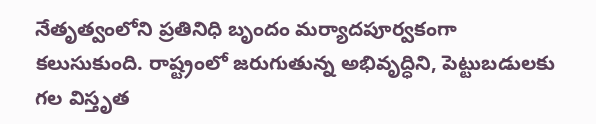నేతృత్వంలోని ప్రతినిధి బృందం మర్యాదపూర్వకంగా కలుసుకుంది. రాష్ట్రంలో జరుగుతున్న అభివృద్ధిని, పెట్టుబడులకు గల విస్తృత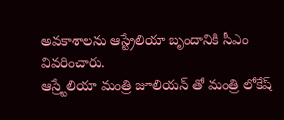అవకాశాలను ఆస్ట్రేలియా బృందానికి సీఎం వివరించారు.
ఆస్ర్టేలియా మంత్రి జూలియన్ తో మంత్రి లోకేష్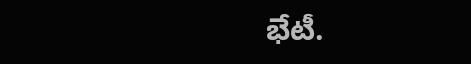భేటీ.